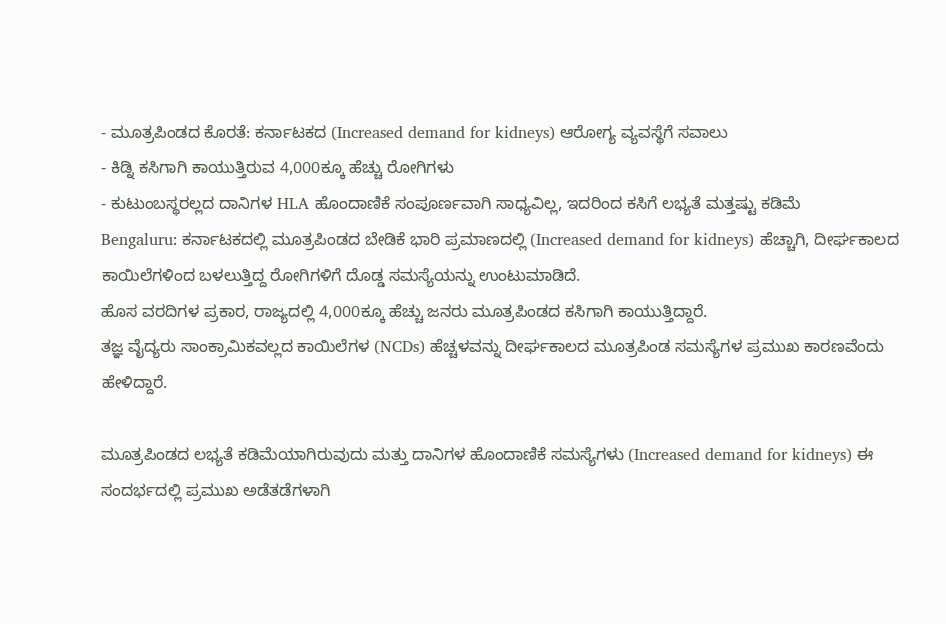- ಮೂತ್ರಪಿಂಡದ ಕೊರತೆ: ಕರ್ನಾಟಕದ (Increased demand for kidneys) ಆರೋಗ್ಯ ವ್ಯವಸ್ಥೆಗೆ ಸವಾಲು
- ಕಿಡ್ನಿ ಕಸಿಗಾಗಿ ಕಾಯುತ್ತಿರುವ 4,000ಕ್ಕೂ ಹೆಚ್ಚು ರೋಗಿಗಳು
- ಕುಟುಂಬಸ್ಥರಲ್ಲದ ದಾನಿಗಳ HLA ಹೊಂದಾಣಿಕೆ ಸಂಪೂರ್ಣವಾಗಿ ಸಾಧ್ಯವಿಲ್ಲ, ಇದರಿಂದ ಕಸಿಗೆ ಲಭ್ಯತೆ ಮತ್ತಷ್ಟು ಕಡಿಮೆ
Bengaluru: ಕರ್ನಾಟಕದಲ್ಲಿ ಮೂತ್ರಪಿಂಡದ ಬೇಡಿಕೆ ಭಾರಿ ಪ್ರಮಾಣದಲ್ಲಿ (Increased demand for kidneys) ಹೆಚ್ಚಾಗಿ, ದೀರ್ಘಕಾಲದ ಕಾಯಿಲೆಗಳಿಂದ ಬಳಲುತ್ತಿದ್ದ ರೋಗಿಗಳಿಗೆ ದೊಡ್ಡ ಸಮಸ್ಯೆಯನ್ನು ಉಂಟುಮಾಡಿದೆ.
ಹೊಸ ವರದಿಗಳ ಪ್ರಕಾರ, ರಾಜ್ಯದಲ್ಲಿ 4,000ಕ್ಕೂ ಹೆಚ್ಚು ಜನರು ಮೂತ್ರಪಿಂಡದ ಕಸಿಗಾಗಿ ಕಾಯುತ್ತಿದ್ದಾರೆ.
ತಜ್ಞ ವೈದ್ಯರು ಸಾಂಕ್ರಾಮಿಕವಲ್ಲದ ಕಾಯಿಲೆಗಳ (NCDs) ಹೆಚ್ಚಳವನ್ನು ದೀರ್ಘಕಾಲದ ಮೂತ್ರಪಿಂಡ ಸಮಸ್ಯೆಗಳ ಪ್ರಮುಖ ಕಾರಣವೆಂದು ಹೇಳಿದ್ದಾರೆ.

ಮೂತ್ರಪಿಂಡದ ಲಭ್ಯತೆ ಕಡಿಮೆಯಾಗಿರುವುದು ಮತ್ತು ದಾನಿಗಳ ಹೊಂದಾಣಿಕೆ ಸಮಸ್ಯೆಗಳು (Increased demand for kidneys) ಈ ಸಂದರ್ಭದಲ್ಲಿ ಪ್ರಮುಖ ಅಡೆತಡೆಗಳಾಗಿ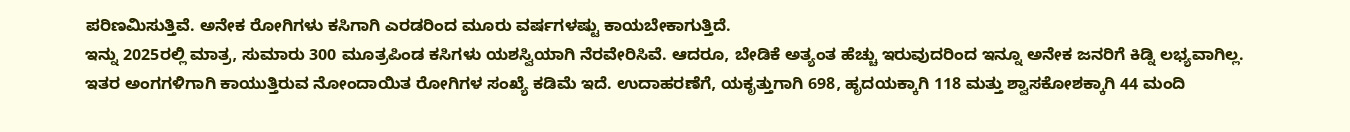ಪರಿಣಮಿಸುತ್ತಿವೆ. ಅನೇಕ ರೋಗಿಗಳು ಕಸಿಗಾಗಿ ಎರಡರಿಂದ ಮೂರು ವರ್ಷಗಳಷ್ಟು ಕಾಯಬೇಕಾಗುತ್ತಿದೆ.
ಇನ್ನು 2025ರಲ್ಲಿ ಮಾತ್ರ, ಸುಮಾರು 300 ಮೂತ್ರಪಿಂಡ ಕಸಿಗಳು ಯಶಸ್ವಿಯಾಗಿ ನೆರವೇರಿಸಿವೆ. ಆದರೂ, ಬೇಡಿಕೆ ಅತ್ಯಂತ ಹೆಚ್ಚು ಇರುವುದರಿಂದ ಇನ್ನೂ ಅನೇಕ ಜನರಿಗೆ ಕಿಡ್ನಿ ಲಭ್ಯವಾಗಿಲ್ಲ.
ಇತರ ಅಂಗಗಳಿಗಾಗಿ ಕಾಯುತ್ತಿರುವ ನೋಂದಾಯಿತ ರೋಗಿಗಳ ಸಂಖ್ಯೆ ಕಡಿಮೆ ಇದೆ. ಉದಾಹರಣೆಗೆ, ಯಕೃತ್ತುಗಾಗಿ 698, ಹೃದಯಕ್ಕಾಗಿ 118 ಮತ್ತು ಶ್ವಾಸಕೋಶಕ್ಕಾಗಿ 44 ಮಂದಿ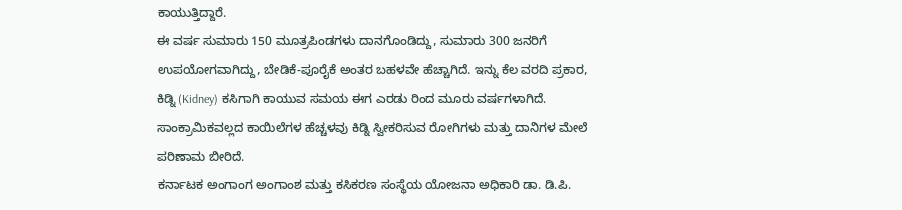ಕಾಯುತ್ತಿದ್ದಾರೆ.
ಈ ವರ್ಷ ಸುಮಾರು 150 ಮೂತ್ರಪಿಂಡಗಳು ದಾನಗೊಂಡಿದ್ದು, ಸುಮಾರು 300 ಜನರಿಗೆ ಉಪಯೋಗವಾಗಿದ್ದು, ಬೇಡಿಕೆ-ಪೂರೈಕೆ ಅಂತರ ಬಹಳವೇ ಹೆಚ್ಚಾಗಿದೆ. ಇನ್ನು ಕೆಲ ವರದಿ ಪ್ರಕಾರ, ಕಿಡ್ನಿ (Kidney) ಕಸಿಗಾಗಿ ಕಾಯುವ ಸಮಯ ಈಗ ಎರಡು ರಿಂದ ಮೂರು ವರ್ಷಗಳಾಗಿದೆ.
ಸಾಂಕ್ರಾಮಿಕವಲ್ಲದ ಕಾಯಿಲೆಗಳ ಹೆಚ್ಚಳವು ಕಿಡ್ನಿ ಸ್ವೀಕರಿಸುವ ರೋಗಿಗಳು ಮತ್ತು ದಾನಿಗಳ ಮೇಲೆ ಪರಿಣಾಮ ಬೀರಿದೆ.
ಕರ್ನಾಟಕ ಅಂಗಾಂಗ ಅಂಗಾಂಶ ಮತ್ತು ಕಸಿಕರಣ ಸಂಸ್ಥೆಯ ಯೋಜನಾ ಅಧಿಕಾರಿ ಡಾ. ಡಿ.ಪಿ.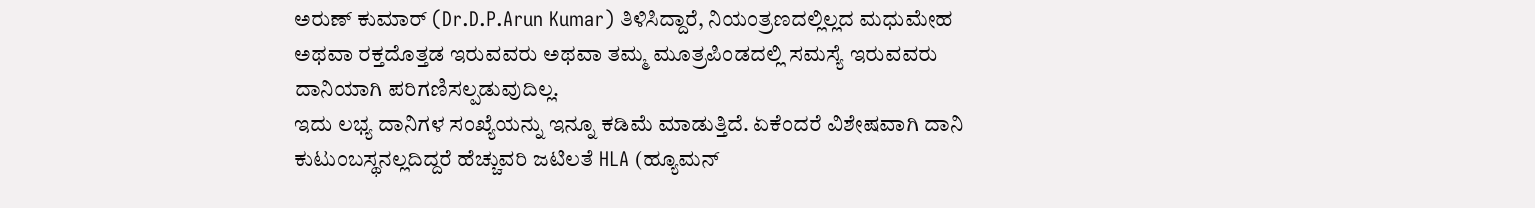ಅರುಣ್ ಕುಮಾರ್ (Dr.D.P.Arun Kumar) ತಿಳಿಸಿದ್ದಾರೆ, ನಿಯಂತ್ರಣದಲ್ಲಿಲ್ಲದ ಮಧುಮೇಹ ಅಥವಾ ರಕ್ತದೊತ್ತಡ ಇರುವವರು ಅಥವಾ ತಮ್ಮ ಮೂತ್ರಪಿಂಡದಲ್ಲಿ ಸಮಸ್ಯೆ ಇರುವವರು ದಾನಿಯಾಗಿ ಪರಿಗಣಿಸಲ್ಪಡುವುದಿಲ್ಲ.
ಇದು ಲಭ್ಯ ದಾನಿಗಳ ಸಂಖ್ಯೆಯನ್ನು ಇನ್ನೂ ಕಡಿಮೆ ಮಾಡುತ್ತಿದೆ. ಏಕೆಂದರೆ ವಿಶೇಷವಾಗಿ ದಾನಿ ಕುಟುಂಬಸ್ಥನಲ್ಲದಿದ್ದರೆ ಹೆಚ್ಚುವರಿ ಜಟಿಲತೆ HLA (ಹ್ಯೂಮನ್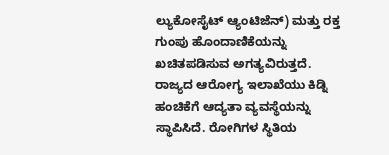ಲ್ಯುಕೋಸೈಟ್ ಆ್ಯಂಟಿಜೆನ್) ಮತ್ತು ರಕ್ತ ಗುಂಪು ಹೊಂದಾಣಿಕೆಯನ್ನು ಖಚಿತಪಡಿಸುವ ಅಗತ್ಯವಿರುತ್ತದೆ.
ರಾಜ್ಯದ ಆರೋಗ್ಯ ಇಲಾಖೆಯು ಕಿಡ್ನಿ ಹಂಚಿಕೆಗೆ ಆದ್ಯತಾ ವ್ಯವಸ್ಥೆಯನ್ನು ಸ್ಥಾಪಿಸಿದೆ. ರೋಗಿಗಳ ಸ್ಥಿತಿಯ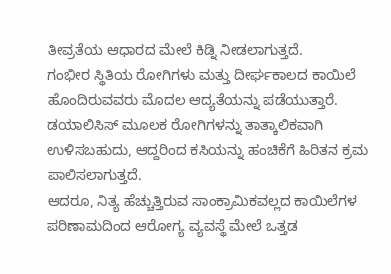ತೀವ್ರತೆಯ ಆಧಾರದ ಮೇಲೆ ಕಿಡ್ನಿ ನೀಡಲಾಗುತ್ತದೆ.
ಗಂಭೀರ ಸ್ಥಿತಿಯ ರೋಗಿಗಳು ಮತ್ತು ದೀರ್ಘಕಾಲದ ಕಾಯಿಲೆ ಹೊಂದಿರುವವರು ಮೊದಲ ಆದ್ಯತೆಯನ್ನು ಪಡೆಯುತ್ತಾರೆ.
ಡಯಾಲಿಸಿಸ್ ಮೂಲಕ ರೋಗಿಗಳನ್ನು ತಾತ್ಕಾಲಿಕವಾಗಿ ಉಳಿಸಬಹುದು, ಆದ್ದರಿಂದ ಕಸಿಯನ್ನು ಹಂಚಿಕೆಗೆ ಹಿರಿತನ ಕ್ರಮ ಪಾಲಿಸಲಾಗುತ್ತದೆ.
ಆದರೂ, ನಿತ್ಯ ಹೆಚ್ಚುತ್ತಿರುವ ಸಾಂಕ್ರಾಮಿಕವಲ್ಲದ ಕಾಯಿಲೆಗಳ ಪರಿಣಾಮದಿಂದ ಆರೋಗ್ಯ ವ್ಯವಸ್ಥೆ ಮೇಲೆ ಒತ್ತಡ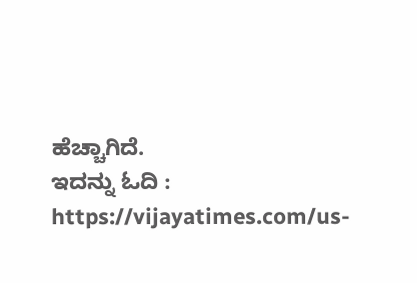ಹೆಚ್ಚಾಗಿದೆ.
ಇದನ್ನು ಓದಿ : https://vijayatimes.com/us-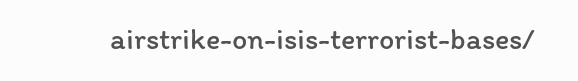airstrike-on-isis-terrorist-bases/